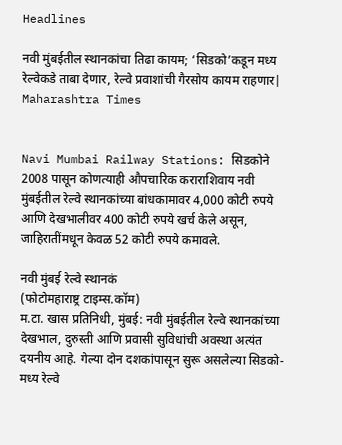Headlines

नवी मुंबईतील स्थानकांचा तिढा कायम; ‘सिडको’कडून मध्य रेल्वेकडे ताबा देणार, रेल्वे प्रवाशांची गैरसोय कायम राहणार| Maharashtra Times


Navi Mumbai Railway Stations: सिडकोने 2008 पासून कोणत्याही औपचारिक कराराशिवाय नवी मुंबईतील रेल्वे स्थानकांच्या बांधकामावर 4,000 कोटी रुपये आणि देखभालीवर 400 कोटी रुपये खर्च केले असून, जाहिरातींमधून केवळ 52 कोटी रुपये कमावले.

नवी मुंबई रेल्वे स्थानकं
(फोटोमहाराष्ट्र टाइम्स.कॉम)
म.टा. खास प्रतिनिधी, मुंबई: नवी मुंबईतील रेल्वे स्थानकांच्या देखभाल, दुरुस्ती आणि प्रवासी सुविधांची अवस्था अत्यंत दयनीय आहे. गेल्या दोन दशकांपासून सुरू असलेल्या सिडको-मध्य रेल्वे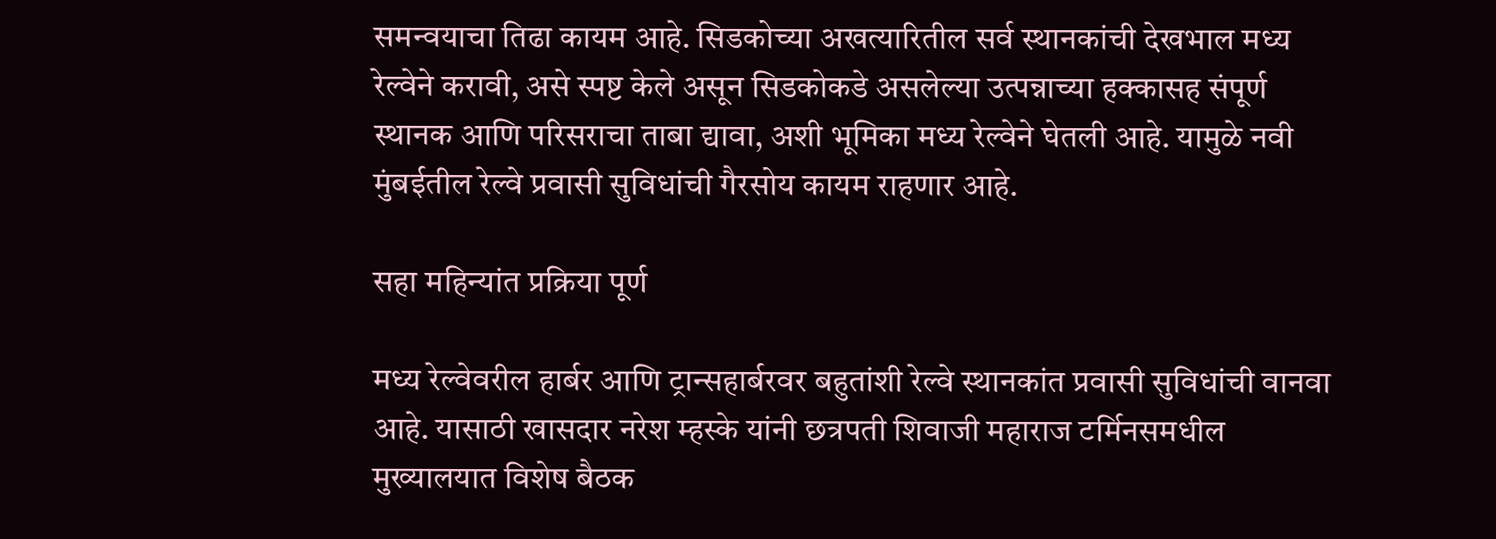समन्वयाचा तिढा कायम आहे. सिडकोच्या अखत्यारितील सर्व स्थानकांची देखभाल मध्य रेल्वेने करावी, असे स्पष्ट केले असून सिडकोकडे असलेल्या उत्पन्नाच्या हक्कासह संपूर्ण स्थानक आणि परिसराचा ताबा द्यावा, अशी भूमिका मध्य रेल्वेने घेतली आहे. यामुळे नवी मुंबईतील रेल्वे प्रवासी सुविधांची गैरसोय कायम राहणार आहे.

सहा महिन्यांत प्रक्रिया पूर्ण

मध्य रेल्वेवरील हार्बर आणि ट्रान्सहार्बरवर बहुतांशी रेल्वे स्थानकांत प्रवासी सुविधांची वानवा आहे. यासाठी खासदार नरेश म्हस्के यांनी छत्रपती शिवाजी महाराज टर्मिनसमधील मुख्यालयात विशेष बैठक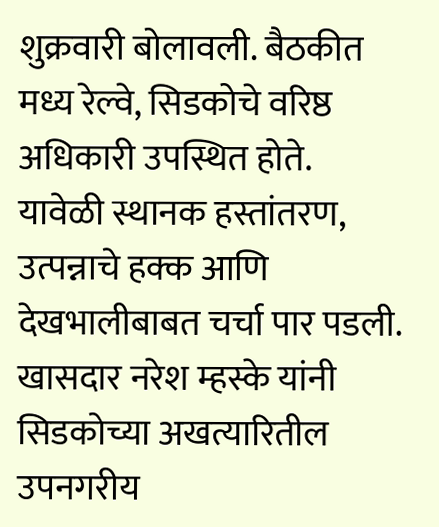शुक्रवारी बोलावली. बैठकीत मध्य रेल्वे, सिडकोचे वरिष्ठ अधिकारी उपस्थित होते. यावेळी स्थानक हस्तांतरण, उत्पन्नाचे हक्क आणि देखभालीबाबत चर्चा पार पडली. खासदार नरेश म्हस्के यांनी सिडकोच्या अखत्यारितील उपनगरीय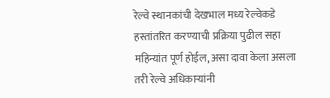रेल्वे स्थानकांची देखभाल मध्य रेल्वेकडे हस्तांतरित करण्याची प्रक्रिया पुढील सहा महिन्यांत पूर्ण होईल, असा दावा केला असला तरी रेल्वे अधिकाऱ्यांनी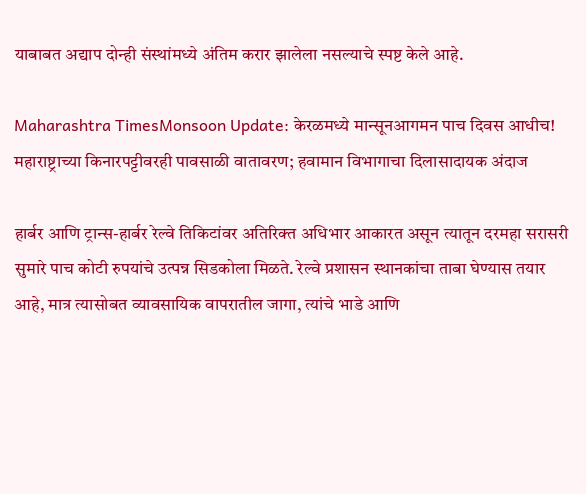याबाबत अद्याप दोन्ही संस्थांमध्ये अंतिम करार झालेला नसल्याचे स्पष्ट केले आहे.

Maharashtra TimesMonsoon Update: केरळमध्ये मान्सूनआगमन पाच दिवस आधीच! महाराष्ट्राच्या किनारपट्टीवरही पावसाळी वातावरण; हवामान विभागाचा दिलासादायक अंदाज

हार्बर आणि ट्रान्स-हार्बर रेल्वे तिकिटांवर अतिरिक्त अधिभार आकारत असून त्यातून दरमहा सरासरी सुमारे पाच कोटी रुपयांचे उत्पन्न सिडकोला मिळते. रेल्वे प्रशासन स्थानकांचा ताबा घेण्यास तयार आहे, मात्र त्यासोबत व्यावसायिक वापरातील जागा, त्यांचे भाडे आणि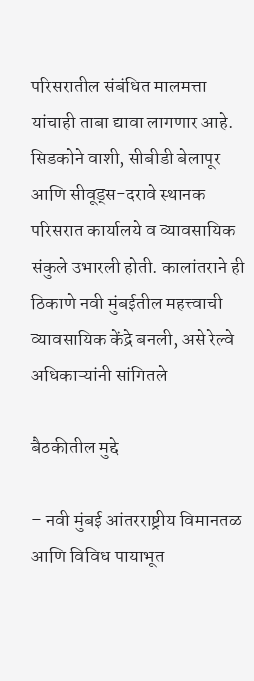परिसरातील संबंधित मालमत्ता यांचाही ताबा द्यावा लागणार आहे. सिडकोने वाशी, सीबीडी बेलापूर आणि सीवूड्स-दरावे स्थानक परिसरात कार्यालये व व्यावसायिक संकुले उभारली होती. कालांतराने ही ठिकाणे नवी मुंबईतील महत्त्वाची व्यावसायिक केंद्रे बनली, असे रेल्वे अधिकाऱ्यांनी सांगितले

बैठकीतील मुद्दे

– नवी मुंबई आंतरराष्ट्रीय विमानतळ आणि विविध पायाभूत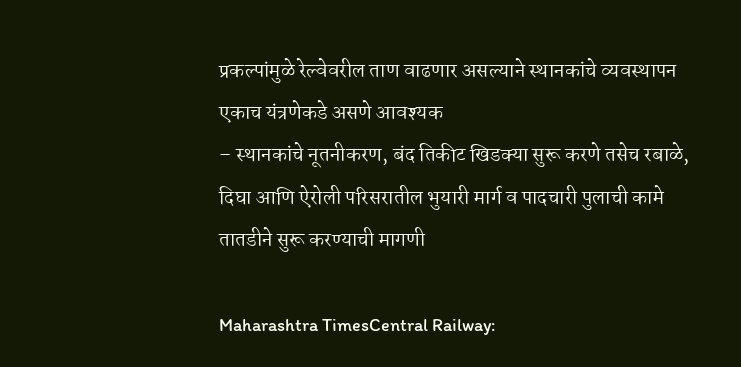प्रकल्पांमुळे रेल्वेवरील ताण वाढणार असल्याने स्थानकांचे व्यवस्थापन एकाच यंत्रणेकडे असणे आवश्यक
– स्थानकांचे नूतनीकरण, बंद तिकीट खिडक्या सुरू करणे तसेच रबाळे, दिघा आणि ऐरोली परिसरातील भुयारी मार्ग व पादचारी पुलाची कामे तातडीने सुरू करण्याची मागणी

Maharashtra TimesCentral Railway: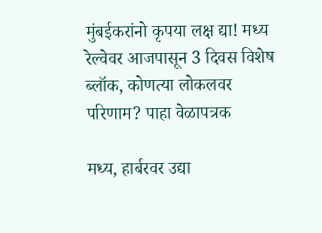मुंबईकरांनो कृपया लक्ष द्या! मध्य रेल्वेवर आजपासून 3 दिवस विशेष ब्लॉक, कोणत्या लोकलवर परिणाम? पाहा वेळापत्रक

मध्य, हार्बरवर उद्या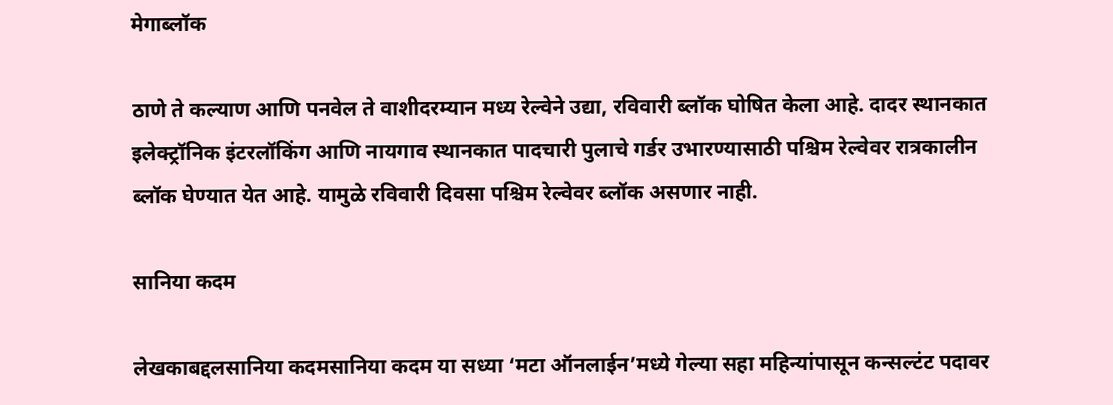मेगाब्लॉक

ठाणे ते कल्याण आणि पनवेल ते वाशीदरम्यान मध्य रेल्वेने उद्या, रविवारी ब्लॉक घोषित केला आहे. दादर स्थानकात इलेक्ट्रॉनिक इंटरलॉकिंग आणि नायगाव स्थानकात पादचारी पुलाचे गर्डर उभारण्यासाठी पश्चिम रेल्वेवर रात्रकालीन ब्लॉक घेण्यात येत आहे. यामुळे रविवारी दिवसा पश्चिम रेल्वेवर ब्लॉक असणार नाही.

सानिया कदम

लेखकाबद्दलसानिया कदमसानिया कदम या सध्या ‘मटा ऑनलाईन’मध्ये गेल्या सहा महिन्यांपासून कन्सल्टंट पदावर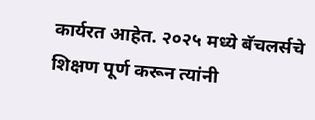कार्यरत आहेत. २०२५ मध्ये बॅचलर्सचे शिक्षण पूर्ण करून त्यांनी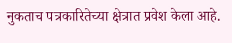नुकताच पत्रकारितेच्या क्षेत्रात प्रवेश केला आहे.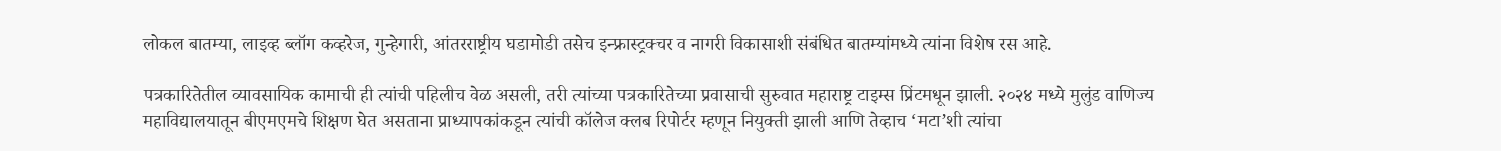लोकल बातम्या, लाइव्ह ब्लॉग कव्हरेज, गुन्हेगारी, आंतरराष्ट्रीय घडामोडी तसेच इन्फ्रास्ट्रक्चर व नागरी विकासाशी संबंधित बातम्यांमध्ये त्यांना विशेष रस आहे.

पत्रकारितेतील व्यावसायिक कामाची ही त्यांची पहिलीच वेळ असली, तरी त्यांच्या पत्रकारितेच्या प्रवासाची सुरुवात महाराष्ट्र टाइम्स प्रिंटमधून झाली. २०२४ मध्ये मुलुंड वाणिज्य महाविद्यालयातून बीएमएमचे शिक्षण घेत असताना प्राध्यापकांकडून त्यांची कॉलेज क्लब रिपोर्टर म्हणून नियुक्ती झाली आणि तेव्हाच ‘मटा’शी त्यांचा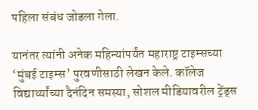पहिला संबंध जोडला गेला.

यानंतर त्यांनी अनेक महिन्यांपर्यंत महाराष्ट्र टाइम्सच्या ‘मुंबई टाइम्स’ पुरवणीसाठी लेखन केले. कॉलेज विद्यार्थ्यांच्या दैनंदिन समस्या, सोशल मीडियावरील ट्रेंड्स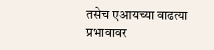तसेच एआयच्या वाढत्या प्रभावावर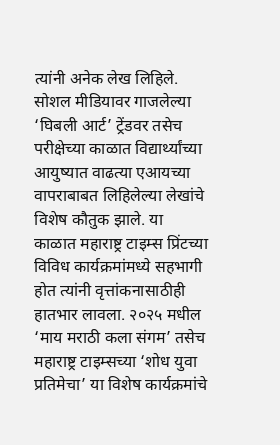त्यांनी अनेक लेख लिहिले. सोशल मीडियावर गाजलेल्या ‘घिबली आर्ट’ ट्रेंडवर तसेच परीक्षेच्या काळात विद्यार्थ्यांच्या आयुष्यात वाढत्या एआयच्या वापराबाबत लिहिलेल्या लेखांचे विशेष कौतुक झाले. या काळात महाराष्ट्र टाइम्स प्रिंटच्या विविध कार्यक्रमांमध्ये सहभागी होत त्यांनी वृत्तांकनासाठीही हातभार लावला. २०२५ मधील ‘माय मराठी कला संगम’ तसेच महाराष्ट्र टाइम्सच्या ‘शोध युवा प्रतिमेचा’ या विशेष कार्यक्रमांचे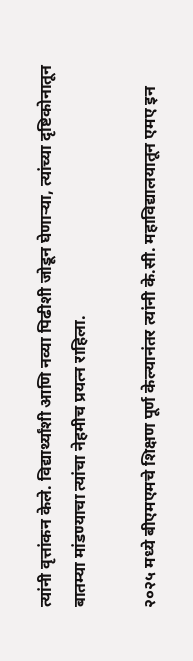त्यांनी वृत्तांकन केले. विद्यार्थ्यांशी आणि नव्या पिढीशी जोडून घेणाऱ्या, त्यांच्या दृष्टिकोनातून बातम्या मांडण्याचा त्यांचा नेहमीच प्रयत्न राहिला.

२०२५ मध्ये बीएमएमचे शिक्षण पूर्ण केल्यानंतर त्यांनी के.सी. महाविद्यालयातून एमए इन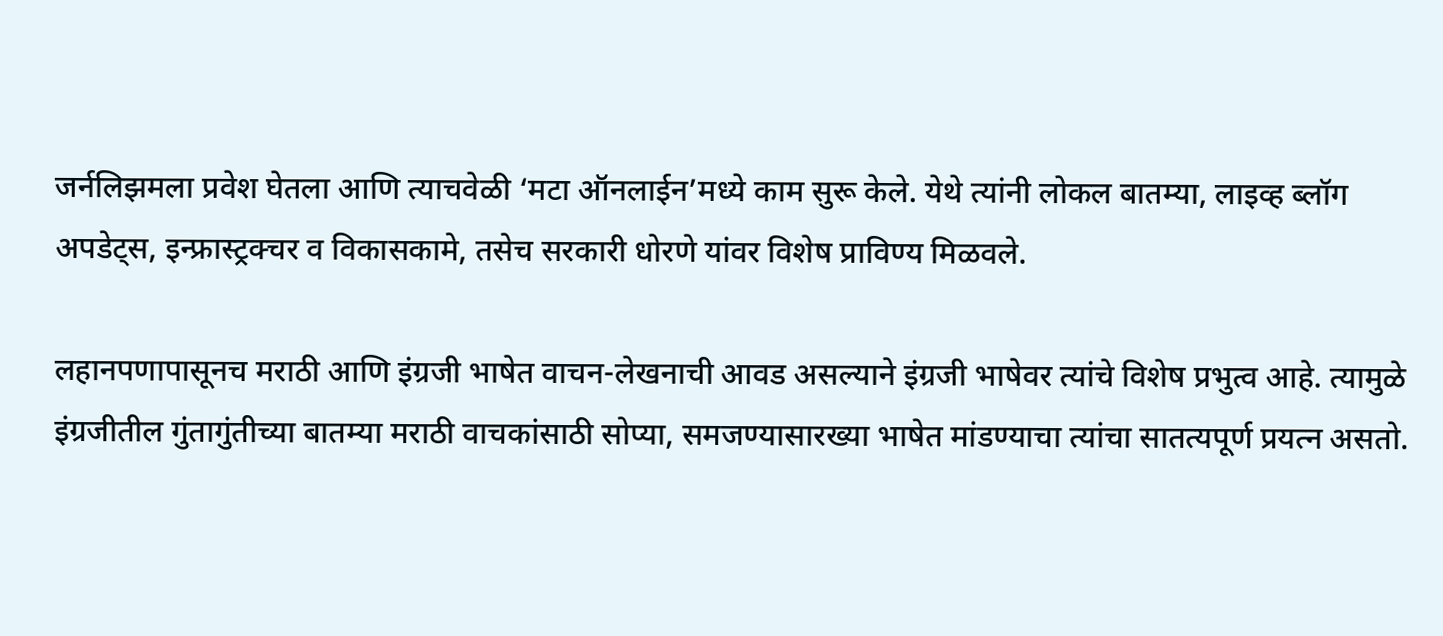जर्नलिझमला प्रवेश घेतला आणि त्याचवेळी ‘मटा ऑनलाईन’मध्ये काम सुरू केले. येथे त्यांनी लोकल बातम्या, लाइव्ह ब्लॉग अपडेट्स, इन्फ्रास्ट्रक्चर व विकासकामे, तसेच सरकारी धोरणे यांवर विशेष प्राविण्य मिळवले.

लहानपणापासूनच मराठी आणि इंग्रजी भाषेत वाचन-लेखनाची आवड असल्याने इंग्रजी भाषेवर त्यांचे विशेष प्रभुत्व आहे. त्यामुळे इंग्रजीतील गुंतागुंतीच्या बातम्या मराठी वाचकांसाठी सोप्या, समजण्यासारख्या भाषेत मांडण्याचा त्यांचा सातत्यपूर्ण प्रयत्न असतो.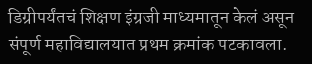डिग्रीपर्यंतचं शिक्षण इंग्रजी माध्यमातून केलं असून संपूर्ण महाविद्यालयात प्रथम क्रमांक पटकावला.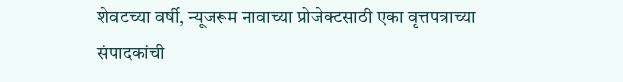शेवटच्या वर्षी, न्यूजरूम नावाच्या प्रोजेक्टसाठी एका वृत्तपत्राच्या संपादकांची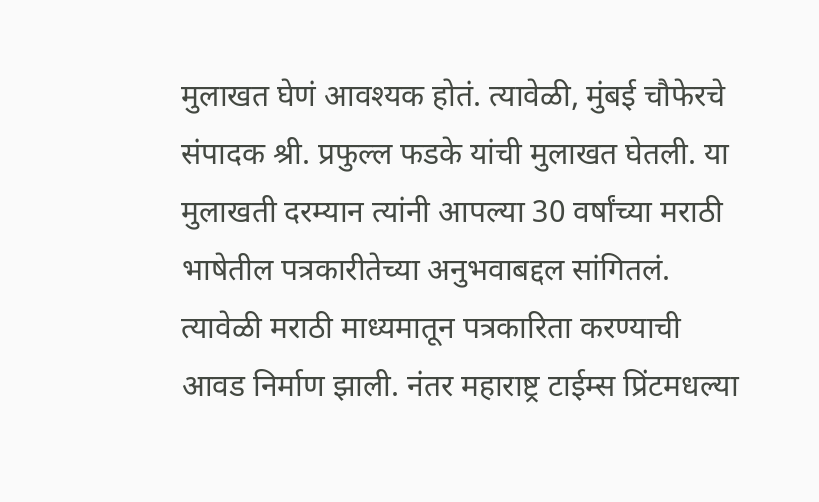मुलाखत घेणं आवश्यक होतं. त्यावेळी, मुंबई चौफेरचे संपादक श्री. प्रफुल्ल फडके यांची मुलाखत घेतली. या मुलाखती दरम्यान त्यांनी आपल्या 30 वर्षांच्या मराठी भाषेतील पत्रकारीतेच्या अनुभवाबद्दल सांगितलं. त्यावेळी मराठी माध्यमातून पत्रकारिता करण्याची आवड निर्माण झाली. नंतर महाराष्ट्र टाईम्स प्रिंटमधल्या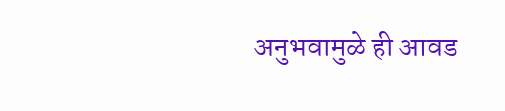अनुभवामुळे ही आवड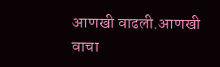आणखी वाढली.आणखी वाचा